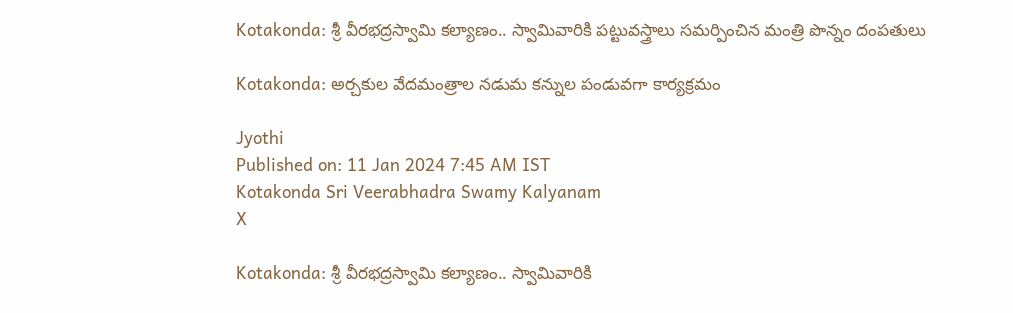Kotakonda: శ్రీ వీరభద్రస్వామి కల్యాణం.. స్వామివారికి పట్టువస్త్రాలు సమర్పించిన మంత్రి పొన్నం దంపతులు

Kotakonda: అర్చకుల వేదమంత్రాల నడుమ కన్నుల పండువగా కార్యక్రమం

Jyothi
Published on: 11 Jan 2024 7:45 AM IST
Kotakonda Sri Veerabhadra Swamy Kalyanam
X

Kotakonda: శ్రీ వీరభద్రస్వామి కల్యాణం.. స్వామివారికి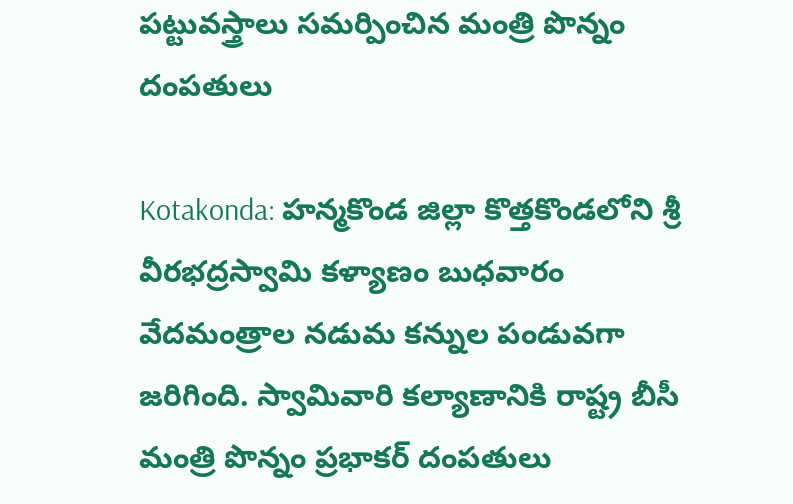పట్టువస్త్రాలు సమర్పించిన మంత్రి పొన్నం దంపతులు

Kotakonda: హన్మకొండ జిల్లా కొత్తకొండలోని శ్రీ వీరభద్రస్వామి కళ్యాణం బుధవారం వేదమంత్రాల నడుమ కన్నుల పండువగా జరిగింది. స్వామివారి కల్యాణానికి రాష్ట్ర బీసీ మంత్రి పొన్నం ప్రభాకర్ దంపతులు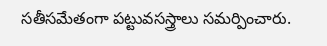సతీసమేతంగా పట్టువసస్త్రాలు సమర్పించారు.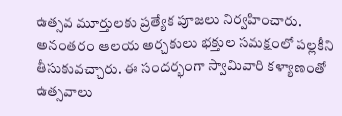ఉత్సవ మూర్తులకు ప్రత్యేక పూజలు నిర్వహించారు. అనంతరం ఆలయ అర్చకులు భక్తుల సమక్షంలో పల్లకీని తీసుకువచ్చారు. ఈ సందర్భంగా స్వామివారి కళ్యాణంతో ఉత్సవాలు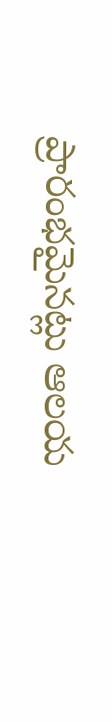ప్రారంభమైనట్లు ఆలయ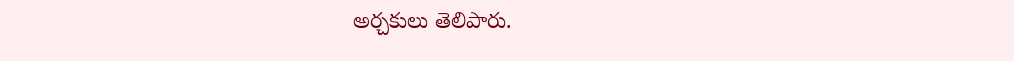అర్చకులు తెలిపారు.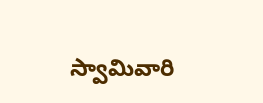స్వామివారి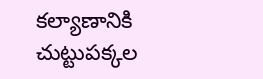కల్యాణానికి చుట్టుపక్కల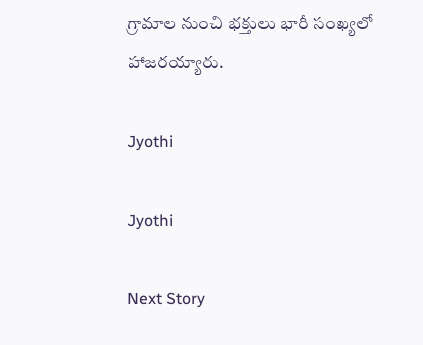గ్రామాల నుంచి భక్తులు భారీ సంఖ్యలో హాజరయ్యారు.

Jyothi

Jyothi

Next Story